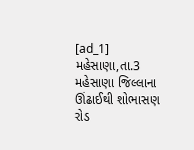[ad_1]
મહેસાણા,તા.3
મહેસાણા જિલ્લાના ઊંઢાઈથી શોભાસણ રોડ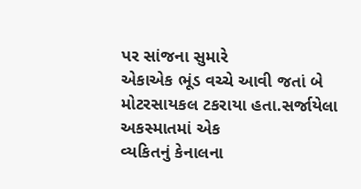પર સાંજના સુમારે
એકાએક ભૂંડ વચ્ચે આવી જતાં બે મોટરસાયકલ ટકરાયા હતા.સર્જાયેલા અકસ્માતમાં એક
વ્યકિતનું કેનાલના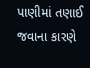પાણીમાં તણાઈ જવાના કારણે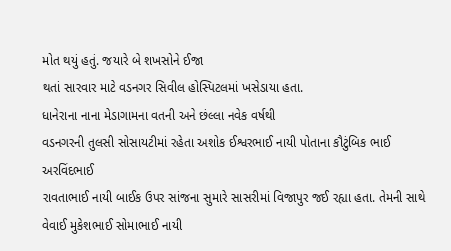મોત થયું હતું. જયારે બે શખસોને ઈજા
થતાં સારવાર માટે વડનગર સિવીલ હોસ્પિટલમાં ખસેડાયા હતા.
ધાનેરાના નાના મેડાગામના વતની અને છંલ્લા નવેક વર્ષથી
વડનગરની તુલસી સોસાયટીમાં રહેતા અશોક ઈશ્વરભાઈ નાયી પોતાના કૌટુંબિક ભાઈ અરવિંદભાઈ
રાવતાભાઈ નાયી બાઈક ઉપર સાંજના સુમારે સાસરીમાં વિજાપુર જઈ રહ્યા હતા. તેમની સાથે
વેવાઈ મુકેશભાઈ સોમાભાઈ નાયી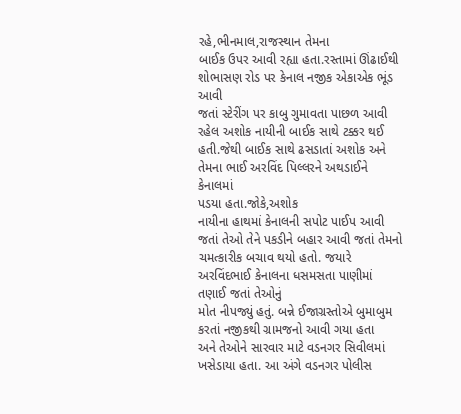રહે,ભીનમાલ,રાજસ્થાન તેમના
બાઈક ઉપર આવી રહ્યા હતા.રસ્તામાં ઊંઢાઈથી શોભાસણ રોડ પર કેનાલ નજીક એકાએક ભૂંડ આવી
જતાં સ્ટેરીંગ પર કાબુ ગુમાવતા પાછળ આવી રહેલ અશોક નાયીની બાઈક સાથે ટક્કર થઈ
હતી.જેથી બાઈક સાથે ઢસડાતાં અશોક અને તેમના ભાઈ અરવિંદ પિલ્લરને અથડાઈને કેનાલમાં
પડયા હતા.જોકે,અશોક
નાયીના હાથમાં કેનાલની સપોટ પાઈપ આવી જતાં તેઓ તેને પકડીને બહાર આવી જતાં તેમનો
ચમત્કારીક બચાવ થયો હતો. જયારે અરવિંદભાઈ કેનાલના ધસમસતા પાણીમાં તણાઈ જતાં તેઓનું
મોત નીપજ્યું હતું. બન્ને ઈજાગ્રસ્તોએ બુમાબુમ કરતાં નજીકથી ગ્રામજનો આવી ગયા હતા
અને તેઓને સારવાર માટે વડનગર સિવીલમાં ખસેડાયા હતા. આ અંગે વડનગર પોલીસ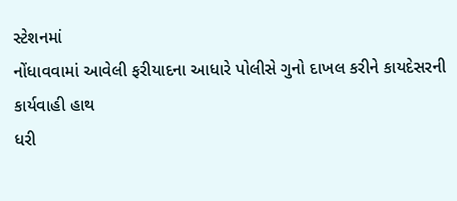સ્ટેશનમાં
નોંધાવવામાં આવેલી ફરીયાદના આધારે પોલીસે ગુનો દાખલ કરીને કાયદેસરની કાર્યવાહી હાથ
ધરી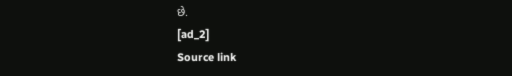છે.
[ad_2]
Source link